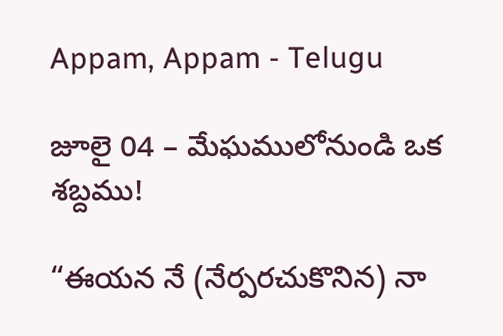Appam, Appam - Telugu

జూలై 04 – మేఘములోనుండి ఒక శబ్దము!

“ఈయన నే (నేర్పరచుకొనిన) నా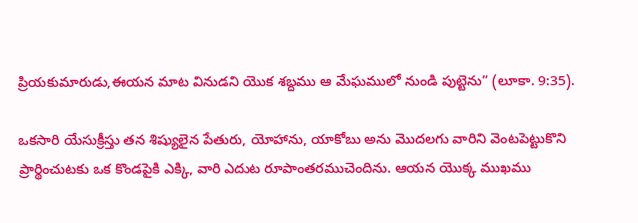ప్రియకుమారుడు,ఈయన మాట వినుడని యొక శబ్దము ఆ మేఘములో నుండి పుట్టెను” (లూకా. 9:35).

ఒకసారి యేసుక్రీస్తు తన శిష్యులైన పేతురు, యోహాను, యాకోబు అను మొదలగు వారిని వెంటపెట్టుకొని ప్రార్థించుటకు ఒక కొండపైకి ఎక్కి, వారి ఎదుట రూపాంతరముచెందిను. ఆయన యొక్క ముఖము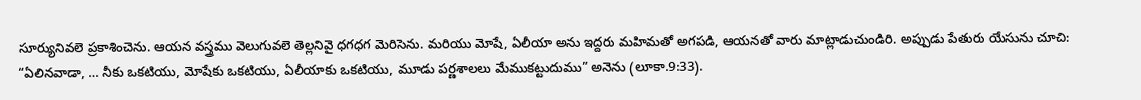సూర్యునివలె ప్రకాశించెను. ఆయన వస్త్రము వెలుగువలె తెల్లనివై ధగధగ మెరిసెను. మరియు మోషే, ఏలీయా అను ఇద్దరు మహిమతో అగపడి, ఆయనతో వారు మాట్లాడుచుండిరి. అప్పుడు పేతురు యేసును చూచి: “ఏలినవాడా, … నీకు ఒకటియు, మోషేకు ఒకటియు, ఏలీయాకు ఒకటియు, మూడు పర్ణశాలలు మేముకట్టుదుము” అనెను (లూకా.9:33).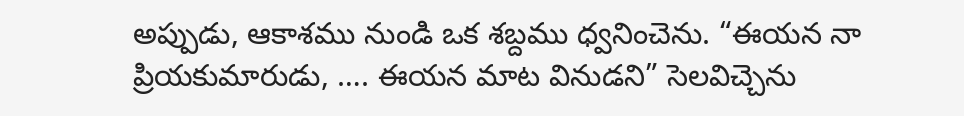అప్పుడు, ఆకాశము నుండి ఒక శబ్దము ధ్వనించెను. “ఈయన నా ప్రియకుమారుడు, …. ఈయన మాట వినుడని” సెలవిచ్చెను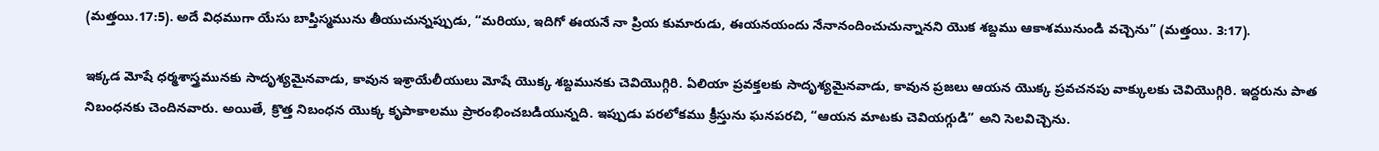(మత్తయి.17:5). అదే విధముగా యేసు బాప్తిస్మమును తీయుచున్నప్పుడు, “మరియు, ఇదిగో ఈయనే నా ప్రియ కుమారుడు, ఈయనయందు నేనానందించుచున్నానని యొక శబ్దము ఆకాశమునుండి వచ్చెను” (మత్తయి. 3:17).

ఇక్కడ మోషే ధర్మశాస్త్రమునకు సాదృశ్యమైనవాడు, కావున ఇశ్రాయేలీయులు మోషే యొక్క శబ్దమునకు చెవియొగ్గిరి. ఏలియా ప్రవక్తలకు సాదృశ్యమైనవాడు, కావున ప్రజలు ఆయన యొక్క ప్రవచనపు వాక్కులకు చెవియొగ్గిరి. ఇద్దరును పాత నిబంధనకు చెందినవారు. అయితే, క్రొత్త నిబంధన యొక్క కృపాకాలము ప్రారంభించబడియున్నది. ఇప్పుడు పరలోకము క్రీస్తును ఘనపరచి, “ఆయన మాటకు చెవియగ్గుడి” అని సెలవిచ్చెను.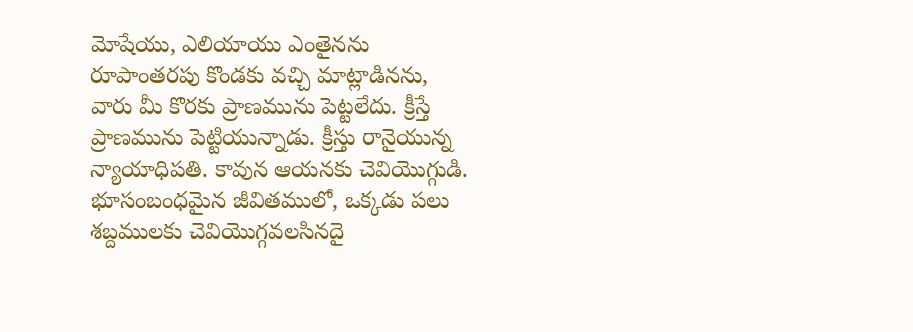మోషేయు, ఎలియాయు ఎంతైనను రూపాంతరపు కొండకు వచ్చి మాట్లాడినను, వారు మీ కొరకు ప్రాణమును పెట్టలేదు. క్రీస్తే ప్రాణమును పెట్టియున్నాడు. క్రీస్తు రానైయున్న న్యాయాధిపతి. కావున ఆయనకు చెవియొగ్గుడి. భూసంబంధమైన జీవితములో, ఒక్కడు పలు శబ్దములకు చెవియొగ్గవలసినదై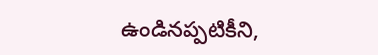ఉండినప్పటికీని,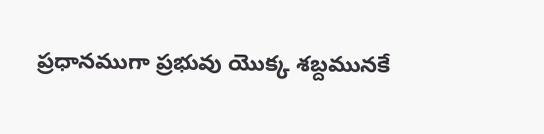ప్రధానముగా ప్రభువు యొక్క శబ్దమునకే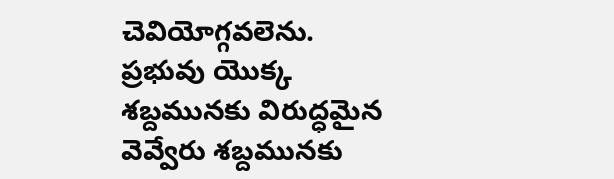చెవియోగ్గవలెను. ప్రభువు యొక్క శబ్దమునకు విరుద్ధమైన వెవ్వేరు శబ్దమునకు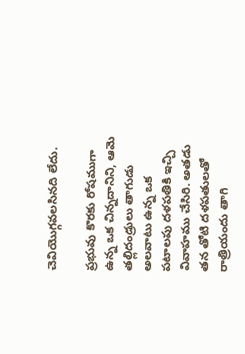చెవియొగ్గవలసినది లేదు.

ప్రభువు కొరకు రోషముగా ఉన్న ఒక చిన్నదానిని, ఆమె తల్లిదండ్రులు తాగుడు అలవాటు ఉన్న ఒక పటాలపు దళపతికి ఇచ్చి వివాహము చేసిరి. అతడు తన తోటి దళపతులతో రాత్రియందు తాగి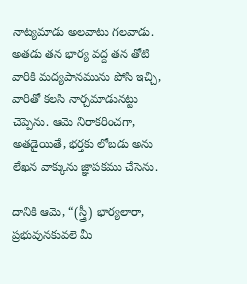నాట్యమాడు అలవాటు గలవాడు. అతడు తన భార్య వద్ద తన తోటి వారికి మద్యపానమును పోసి ఇచ్చి, వారితో కలసి నార్చమాడునట్టు చెప్పెను. ఆమె నిరాకరించగా, అతడైయితే, భర్తకు లోబడు అను లేఖన వాక్కును జ్ఞాపకము చేసెను.

దానికి ఆమె, “(స్త్రీ) భార్యలారా, ప్రభువునకువలె మీ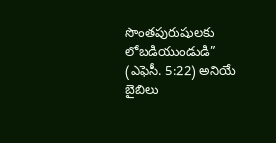సొంతపురుషులకు లోబడియుండుడి” (ఎఫెసీ. 5:22) అనియే బైబిలు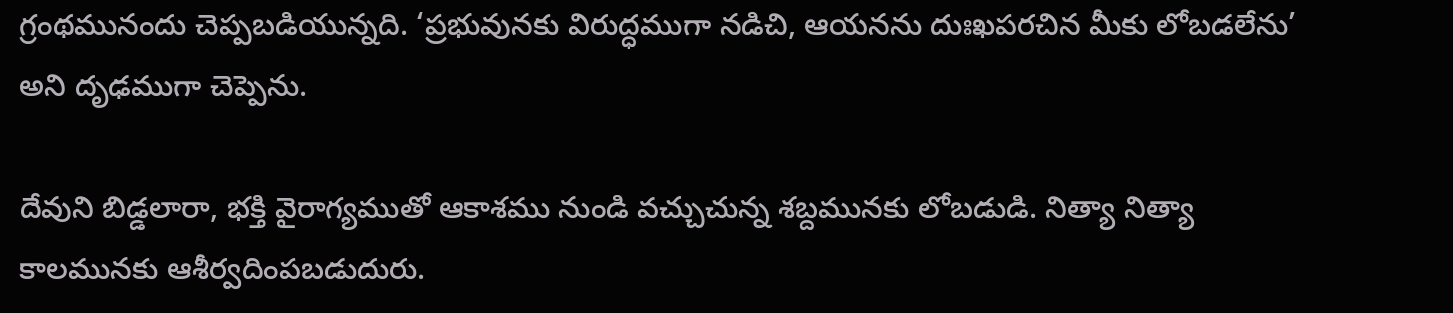గ్రంథమునందు చెప్పబడియున్నది. ‘ప్రభువునకు విరుద్ధముగా నడిచి, ఆయనను దుఃఖపరచిన మీకు లోబడలేను’ అని దృఢముగా చెప్పెను.

దేవుని బిడ్డలారా, భక్తి వైరాగ్యముతో ఆకాశము నుండి వచ్చుచున్న శబ్దమునకు లోబడుడి. నిత్యా నిత్యా కాలమునకు ఆశీర్వదింపబడుదురు.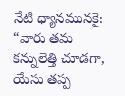నేటి ధ్యానమునకై: “వారు తమ కన్నులెత్తి చూడగా, యేసు తప్ప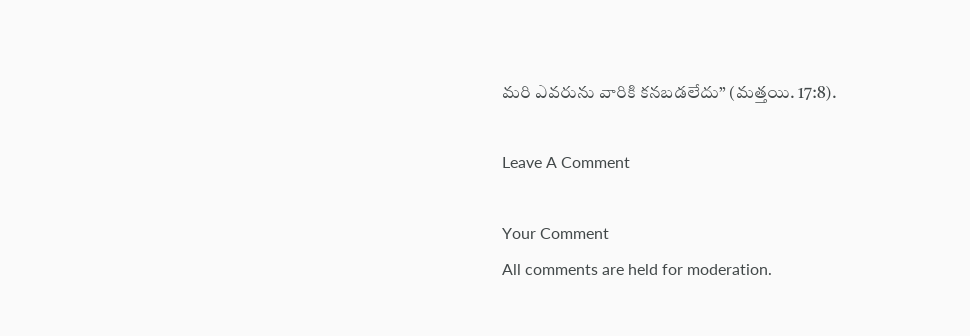మరి ఎవరును వారికి కనబడలేదు” (మత్తయి. 17:8).

Leave A Comment

Your Comment
All comments are held for moderation.